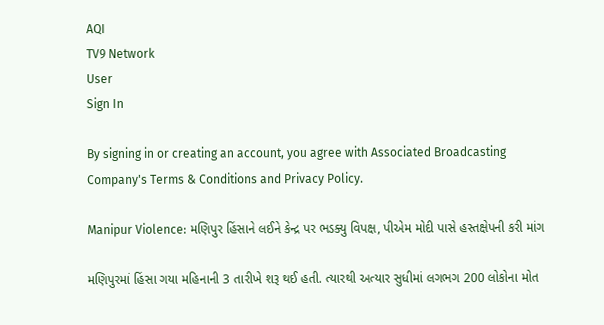AQI
TV9 Network
User
Sign In

By signing in or creating an account, you agree with Associated Broadcasting Company's Terms & Conditions and Privacy Policy.

Manipur Violence: મણિપુર હિંસાને લઈને કેન્દ્ર પર ભડક્યુ વિપક્ષ, પીએમ મોદી પાસે હસ્તક્ષેપની કરી માંગ

મણિપુરમાં હિંસા ગયા મહિનાની 3 તારીખે શરૂ થઈ હતી. ત્યારથી અત્યાર સુધીમાં લગભગ 200 લોકોના મોત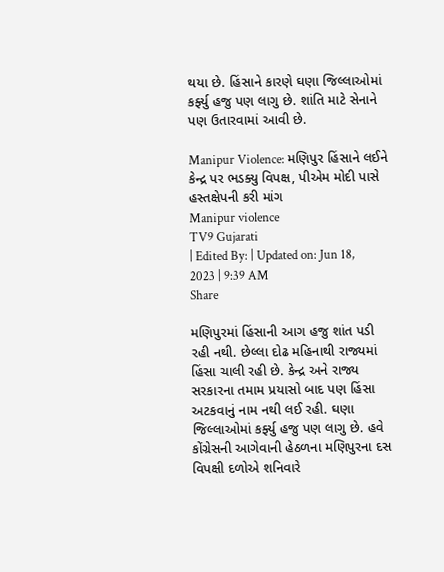થયા છે. હિંસાને કારણે ઘણા જિલ્લાઓમાં કર્ફ્યુ હજુ પણ લાગુ છે. શાંતિ માટે સેનાને પણ ઉતારવામાં આવી છે.

Manipur Violence: મણિપુર હિંસાને લઈને કેન્દ્ર પર ભડક્યુ વિપક્ષ, પીએમ મોદી પાસે હસ્તક્ષેપની કરી માંગ
Manipur violence
TV9 Gujarati
| Edited By: | Updated on: Jun 18, 2023 | 9:39 AM
Share

મણિપુરમાં હિંસાની આગ હજુ શાંત પડી રહી નથી. છેલ્લા દોઢ મહિનાથી રાજ્યમાં હિંસા ચાલી રહી છે. કેન્દ્ર અને રાજ્ય સરકારના તમામ પ્રયાસો બાદ પણ હિંસા અટકવાનું નામ નથી લઈ રહી. ઘણા જિલ્લાઓમાં કર્ફ્યુ હજુ પણ લાગુ છે. હવે કોંગ્રેસની આગેવાની હેઠળના મણિપુરના દસ વિપક્ષી દળોએ શનિવારે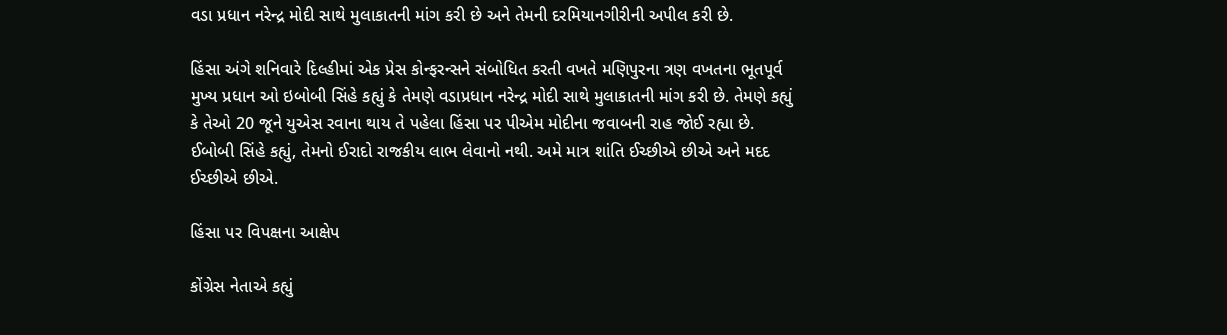વડા પ્રધાન નરેન્દ્ર મોદી સાથે મુલાકાતની માંગ કરી છે અને તેમની દરમિયાનગીરીની અપીલ કરી છે.

હિંસા અંગે શનિવારે દિલ્હીમાં એક પ્રેસ કોન્ફરન્સને સંબોધિત કરતી વખતે મણિપુરના ત્રણ વખતના ભૂતપૂર્વ મુખ્ય પ્રધાન ઓ ઇબોબી સિંહે કહ્યું કે તેમણે વડાપ્રધાન નરેન્દ્ર મોદી સાથે મુલાકાતની માંગ કરી છે. તેમણે કહ્યું કે તેઓ 20 જૂને યુએસ રવાના થાય તે પહેલા હિંસા પર પીએમ મોદીના જવાબની રાહ જોઈ રહ્યા છે. ઈબોબી સિંહે કહ્યું, તેમનો ઈરાદો રાજકીય લાભ લેવાનો નથી. અમે માત્ર શાંતિ ઈચ્છીએ છીએ અને મદદ ઈચ્છીએ છીએ.

હિંસા પર વિપક્ષના આક્ષેપ

કોંગ્રેસ નેતાએ કહ્યું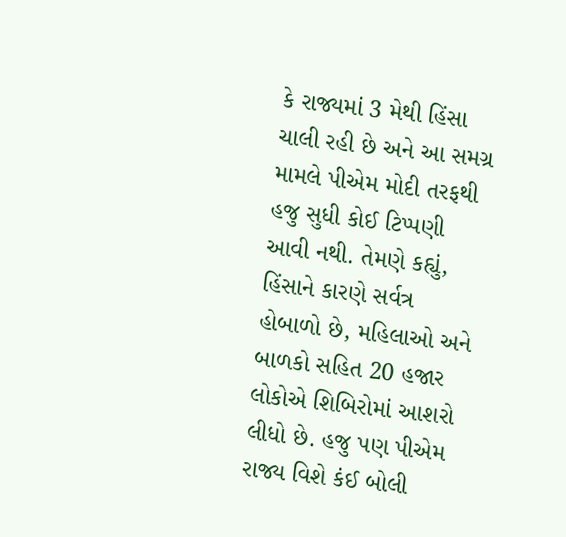કે રાજ્યમાં 3 મેથી હિંસા ચાલી રહી છે અને આ સમગ્ર મામલે પીએમ મોદી તરફથી હજુ સુધી કોઈ ટિપ્પણી આવી નથી. તેમણે કહ્યું, હિંસાને કારણે સર્વત્ર હોબાળો છે, મહિલાઓ અને બાળકો સહિત 20 હજાર લોકોએ શિબિરોમાં આશરો લીધો છે. હજુ પણ પીએમ રાજ્ય વિશે કંઈ બોલી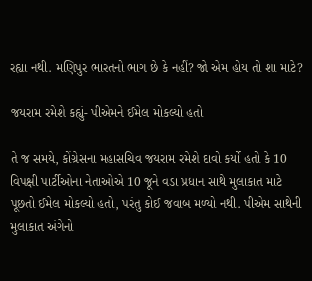રહ્યા નથી. મણિપુર ભારતનો ભાગ છે કે નહીં? જો એમ હોય તો શા માટે?

જયરામ રમેશે કહ્યું- પીએમને ઈમેલ મોકલ્યો હતો

તે જ સમયે, કોંગ્રેસના મહાસચિવ જયરામ રમેશે દાવો કર્યો હતો કે 10 વિપક્ષી પાર્ટીઓના નેતાઓએ 10 જૂને વડા પ્રધાન સાથે મુલાકાત માટે પૂછતો ઈમેલ મોકલ્યો હતો, પરંતુ કોઈ જવાબ મળ્યો નથી. પીએમ સાથેની મુલાકાત અંગેનો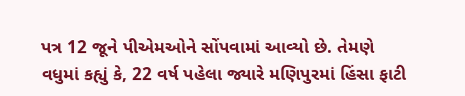પત્ર 12 જૂને પીએમઓને સોંપવામાં આવ્યો છે. તેમણે વધુમાં કહ્યું કે, 22 વર્ષ પહેલા જ્યારે મણિપુરમાં હિંસા ફાટી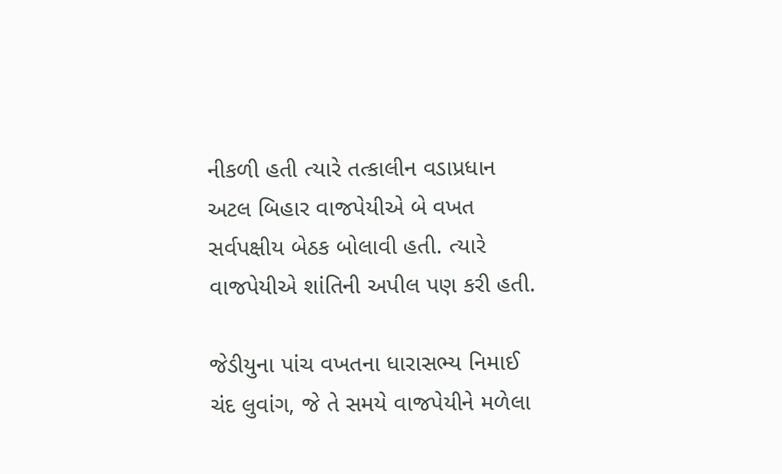નીકળી હતી ત્યારે તત્કાલીન વડાપ્રધાન અટલ બિહાર વાજપેયીએ બે વખત સર્વપક્ષીય બેઠક બોલાવી હતી. ત્યારે વાજપેયીએ શાંતિની અપીલ પણ કરી હતી.

જેડીયુના પાંચ વખતના ધારાસભ્ય નિમાઈ ચંદ લુવાંગ, જે તે સમયે વાજપેયીને મળેલા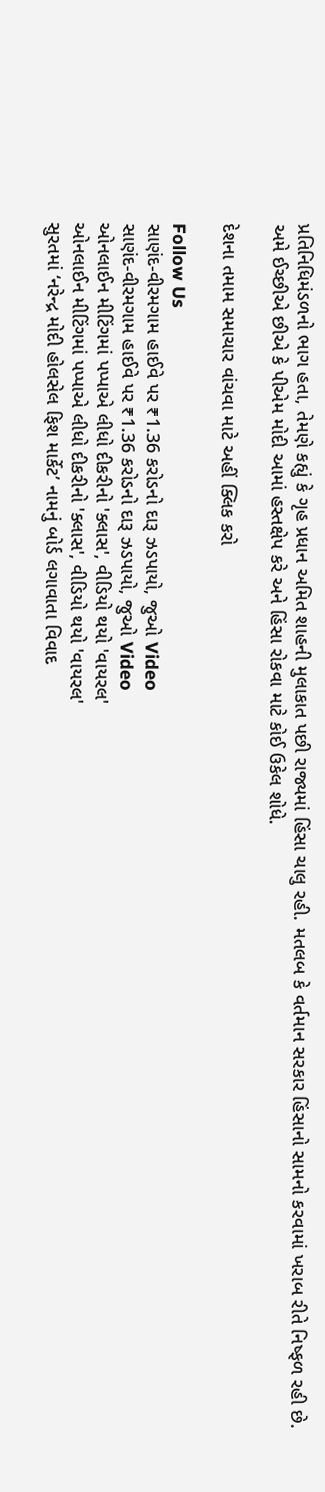પ્રતિનિધિમંડળનો ભાગ હતા, તેમણે કહ્યું કે ગૃહ પ્રધાન અમિત શાહની મુલાકાત પછી રાજ્યમાં હિંસા ચાલુ રહી. મતલબ કે વર્તમાન સરકાર હિંસાનો સામનો કરવામાં ખરાબ રીતે નિષ્ફળ રહી છે. અમે ઈચ્છીએ છીએ કે પીએમ મોદી આમાં હસ્તક્ષેપ કરે અને હિંસા રોકવા માટે કોઈ ઉકેલ શોધે.

દેશના તમામ સમાચાર વાંચવા માટે અહીં ક્લિક કરો

Follow Us
સાણંદ-વીરમગામ હાઈવે પર ₹1.36 કરોડનો દારૂ ઝડપાયો, જુઓ Video
સાણંદ-વીરમગામ હાઈવે પર ₹1.36 કરોડનો દારૂ ઝડપાયો, જુઓ Video
ઓનલાઈન મીટિંગમાં પપ્પાએ લીધો દીકરીનો 'ક્લાસ', વીડિયો થયો 'વાયરલ'
ઓનલાઈન મીટિંગમાં પપ્પાએ લીધો દીકરીનો 'ક્લાસ', વીડિયો થયો 'વાયરલ'
સુરતમાં ‘નરેન્દ્ર મોદી હોલસેલ ફિશ માર્કેટ’ નામનું બોર્ડ લગાવાતા વિવાદ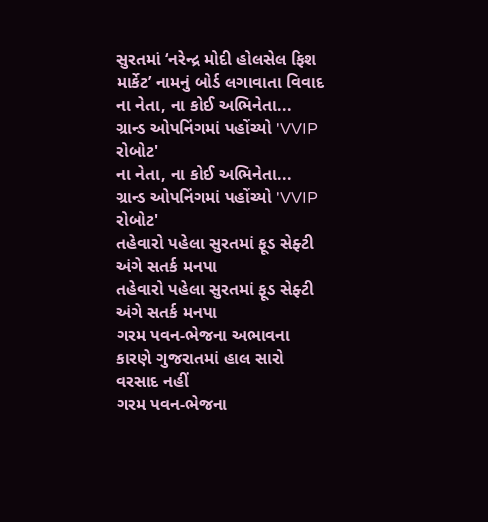સુરતમાં ‘નરેન્દ્ર મોદી હોલસેલ ફિશ માર્કેટ’ નામનું બોર્ડ લગાવાતા વિવાદ
ના નેતા, ના કોઈ અભિનેતા... ગ્રાન્ડ ઓપનિંગમાં પહોંચ્યો 'VVIP રોબોટ'
ના નેતા, ના કોઈ અભિનેતા... ગ્રાન્ડ ઓપનિંગમાં પહોંચ્યો 'VVIP રોબોટ'
તહેવારો પહેલા સુરતમાં ફૂડ સેફ્ટી અંગે સતર્ક મનપા
તહેવારો પહેલા સુરતમાં ફૂડ સેફ્ટી અંગે સતર્ક મનપા
ગરમ પવન-ભેજના અભાવના કારણે ગુજરાતમાં હાલ સારો વરસાદ નહીં
ગરમ પવન-ભેજના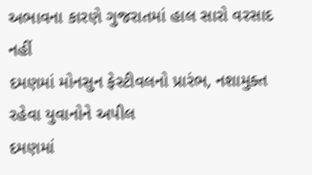અભાવના કારણે ગુજરાતમાં હાલ સારો વરસાદ નહીં
દમણમાં મોનસુન ફેસ્ટીવલનો પ્રારંભ, નશામુક્ત રહેવા યુવાનોને અપીલ
દમણમાં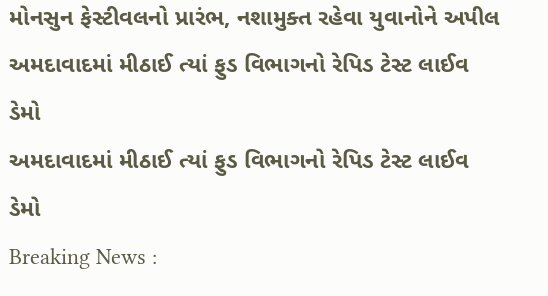મોનસુન ફેસ્ટીવલનો પ્રારંભ, નશામુક્ત રહેવા યુવાનોને અપીલ
અમદાવાદમાં મીઠાઈ ત્યાં ફુડ વિભાગનો રેપિડ ટેસ્ટ લાઈવ ડેમો
અમદાવાદમાં મીઠાઈ ત્યાં ફુડ વિભાગનો રેપિડ ટેસ્ટ લાઈવ ડેમો
Breaking News :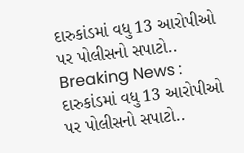દારુકાંડમાં વધુ 13 આરોપીઓ પર પોલીસનો સપાટો..
Breaking News : દારુકાંડમાં વધુ 13 આરોપીઓ પર પોલીસનો સપાટો..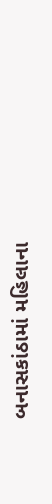બનાસકાંઠામાં મહિલાના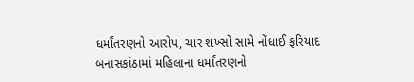ધર્માંતરણનો આરોપ, ચાર શખ્સો સામે નોંધાઈ ફરિયાદ
બનાસકાંઠામાં મહિલાના ધર્માંતરણનો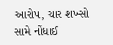આરોપ, ચાર શખ્સો સામે નોંધાઈ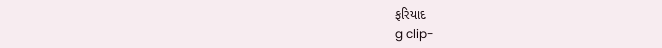ફરિયાદ
g clip-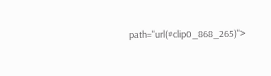path="url(#clip0_868_265)">